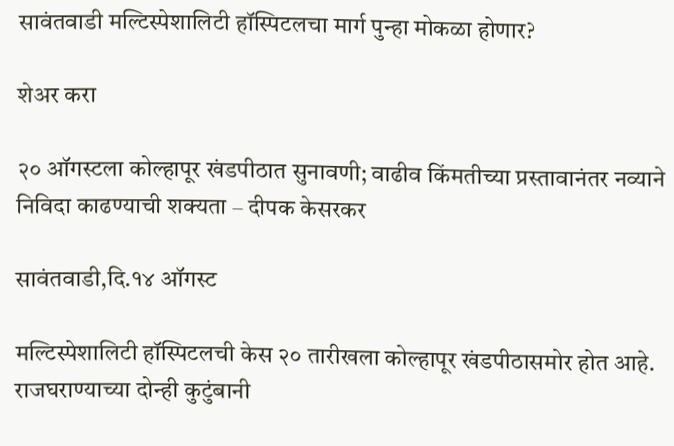सावंतवाडी मल्टिस्पेशालिटी हॉस्पिटलचा मार्ग पुन्हा मोकळा होणार?

शेअर करा

२० ऑगस्टला कोल्हापूर खंडपीठात सुनावणी; वाढीव किंमतीच्या प्रस्तावानंतर नव्याने निविदा काढण्याची शक्यता – दीपक केसरकर

सावंतवाडी,दि.१४ ऑगस्ट

मल्टिस्पेशालिटी हॉस्पिटलची केस २० तारीखला कोल्हापूर खंडपीठासमोर होत आहे. राजघराण्याच्या दोन्ही कुटुंबानी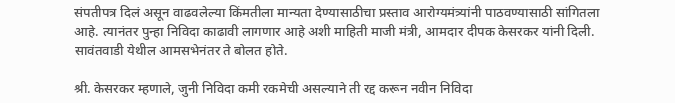संपतीपत्र दिलं असून वाढवलेल्या किंमतीला मान्यता देण्यासाठीचा प्रस्ताव आरोग्यमंत्र्यांनी पाठवण्यासाठी सांगितला आहे. त्यानंतर पुन्हा निविदा काढावी लागणार आहे अशी माहिती माजी मंत्री, आमदार दीपक केसरकर यांनी दिली. सावंतवाडी येथील आमसभेनंतर ते बोलत होते.

श्री. केसरकर म्हणाले, जुनी निविदा कमी रकमेची असल्याने ती रद्द करून नवीन निविदा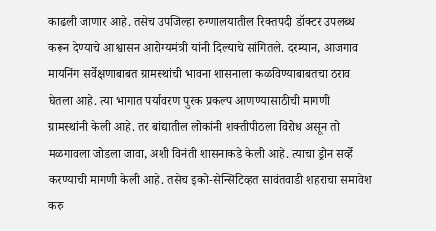काढली जाणार आहे. तसेच उपजिल्हा रुग्णालयातील रिक्तपदी डॉक्टर उपलब्ध करून देण्याचे आश्वासन आरोग्यमंत्री यांनी दिल्याचे सांगितले. दरम्यान, आजगाव मायनिंग सर्वेक्षणाबाबत ग्रामस्थांची भावना शासनाला‌ कळविण्याबाबतचा ठराव घेतला आहे. त्या भागात पर्यावरण पुरक प्रकल्प आणण्यासाठीची मागणी ग्रामस्थांनी केली आहे. तर बांद्यातील लोकांनी शक्तीपीठला विरोध असून तो मळगावला जोडला जावा, अशी विनंती शासनाकडे केली आहे. त्याचा ड्रोन सर्व्हे करण्याची मागणी केली आहे. तसेच इको-सेन्सिटिव्हत सावंतवाडी शहराचा समावेश करु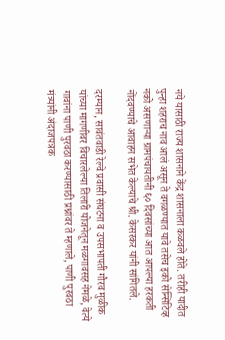नये यासाठी राज्य शासनाने केंद्र शासनाला कळवले होते. तरीही यादीत पुन्हा शहराच नाव आलं असून ते वगळण्यात यावे तसेच इको सेन्सिटिव्ह नको असणाऱ्या ग्रामपंचायतीनी ६० दिवसांच्या आत आपल्या हरकती नोंदवण्याचे आवाहन सभेत केल्याचे श्री. केसरकर यांनी सांगितले.

दरम्यान, सावंतवाडी रेल्वे प्रवासी संघटना व उपसभापती गौरव मुळीक यांच्या मागणीवर विचारलेल्या तिलारी योजनेतून मळगावसह नेमळे, वेत्ये गावांना पाणी पुरवठा करण्यासाठी प्रश्नांवर ते म्हणाले, पाणी पुरवठा मंत्र्यांनी अंदाजपत्रक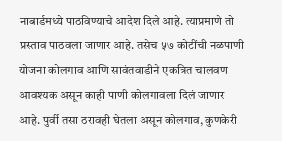नाबार्डमध्ये पाठविण्याचे आदेश दिले आहे. त्याप्रमाणे तो प्रस्ताव पाठवला जाणार आहे. तसेच ५७ कोटींची नळपाणी योजना कोलगाव आणि सावंतवाडीने एकत्रित चालवण आवश्यक असून काही पाणी कोलगावला दिलं जाणार आहे. पुर्वी तसा ठरावही घेतला असून कोलगाव, कुणकेरी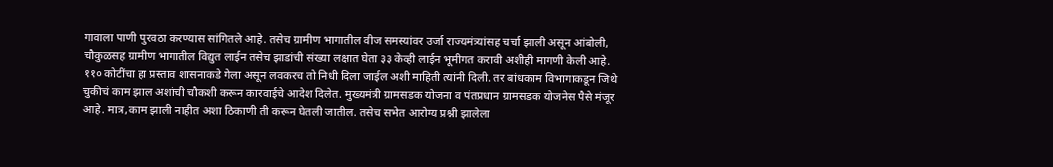गावाला पाणी पुरवठा करण्यास सांगितले आहे. तसेच ग्रामीण भागातील वीज समस्यांवर उर्जा राज्यमंत्र्यांसह चर्चा झाली असून आंबोली, चौकुळसह ग्रामीण भागातील विद्युत लाईन तसेच झाडांची संख्या लक्षात घेता ३३ केव्ही लाईन भूमीगत करावी अशीही मागणी केली आहे. ११० कोटींचा हा प्रस्ताव शासनाकडे गेला असून लवकरच तो निधी दिला जाईल अशी माहिती त्यांनी दिली. तर बांधकाम विभागाकडून जिथे चुकीचं काम झाल अशांची चौकशी करून कारवाईचे आदेश दिलेत. मुख्यमंत्री ग्रामसडक योजना व पंतप्रधान ग्रामसडक योजनेस पैसे मंजूर आहे. मात्र,काम झाली नाहीत अशा ठिकाणी ती करून घेतली जातील. तसेच सभेत आरोग्य प्रश्नी झालेला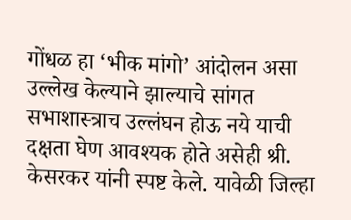गोंधळ हा ‘भीक मांगो’ आंदोलन असा उल्लेख केल्याने झाल्याचे सांगत सभाशास्त्राच उल्लंघन होऊ नये याची दक्षता घेण आवश्यक होते असेही श्री. केसरकर यांनी स्पष्ट केले. यावेळी जिल्हा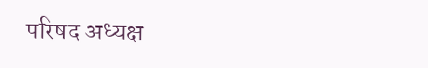परिषद अध्यक्ष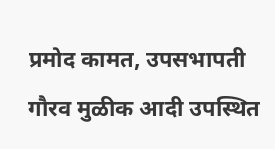प्रमोद कामत, उपसभापती गौरव मुळीक आदी उपस्थित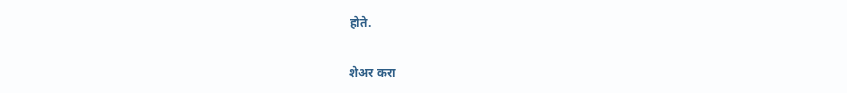होते.

शेअर करा